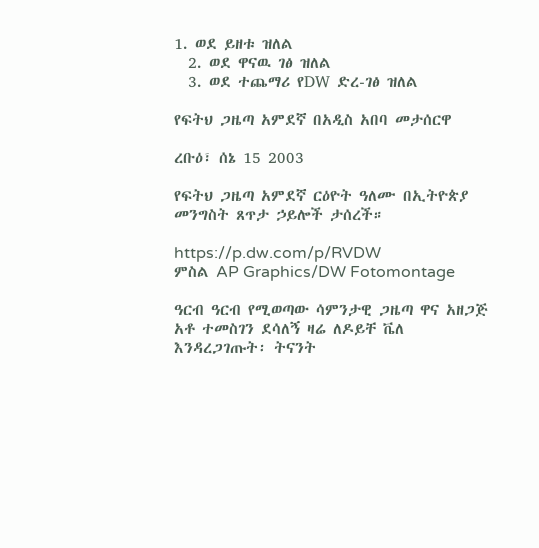1. ወደ ይዘቱ ዝለል
  2. ወደ ዋናዉ ገፅ ዝለል
  3. ወደ ተጨማሪ የDW ድረ-ገፅ ዝለል

የፍትህ ጋዜጣ አምደኛ በአዲስ አበባ መታሰርዋ

ረቡዕ፣ ሰኔ 15 2003

የፍትህ ጋዜጣ አምደኛ ርዕዮት ዓለሙ በኢትዮጵያ መንግስት ጸጥታ ኃይሎች ታሰረች።

https://p.dw.com/p/RVDW
ምስል AP Graphics/DW Fotomontage

ዓርብ ዓርብ የሚወጣው ሳምንታዊ ጋዜጣ ዋና አዘጋጅ አቶ ተመስገን ደሳለኝ ዛሬ ለዶይቸ ቬለ እንዳረጋገጡት፡ ትናንት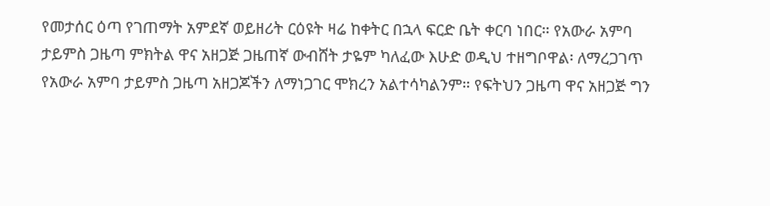የመታሰር ዕጣ የገጠማት አምደኛ ወይዘሪት ርዕዩት ዛሬ ከቀትር በኋላ ፍርድ ቤት ቀርባ ነበር። የአውራ አምባ ታይምስ ጋዜጣ ምክትል ዋና አዘጋጅ ጋዜጠኛ ውብሸት ታዬም ካለፈው እሁድ ወዲህ ተዘግቦዋል፡ ለማረጋገጥ የአውራ አምባ ታይምስ ጋዜጣ አዘጋጆችን ለማነጋገር ሞክረን አልተሳካልንም። የፍትህን ጋዜጣ ዋና አዘጋጅ ግን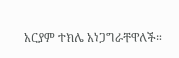አርያም ተክሌ አነጋግራቸዋለች።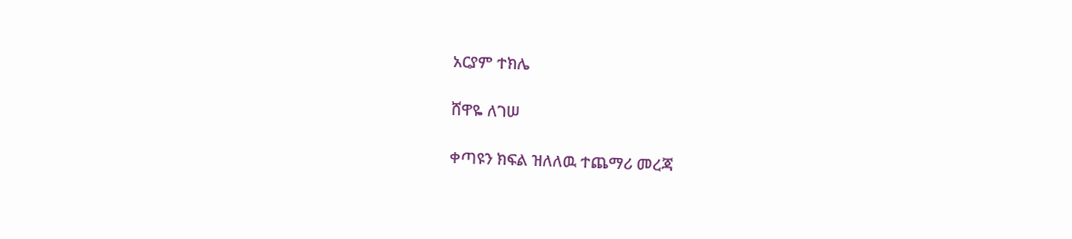አርያም ተክሌ

ሸዋዬ ለገሠ

ቀጣዩን ክፍል ዝለለዉ ተጨማሪ መረጃ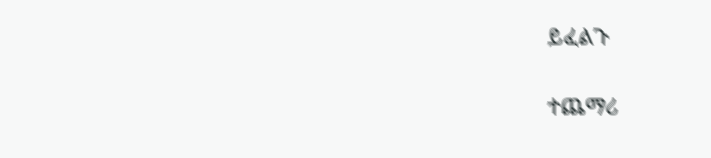ይፈልጉ

ተጨማሪ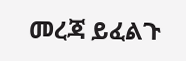መረጃ ይፈልጉ